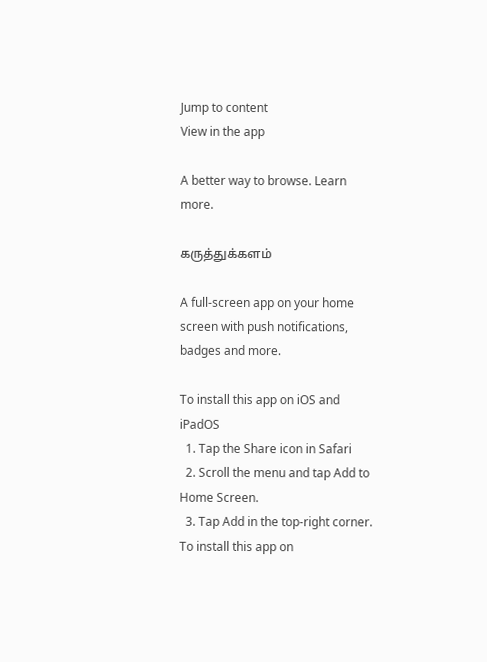Jump to content
View in the app

A better way to browse. Learn more.

கருத்துக்களம்

A full-screen app on your home screen with push notifications, badges and more.

To install this app on iOS and iPadOS
  1. Tap the Share icon in Safari
  2. Scroll the menu and tap Add to Home Screen.
  3. Tap Add in the top-right corner.
To install this app on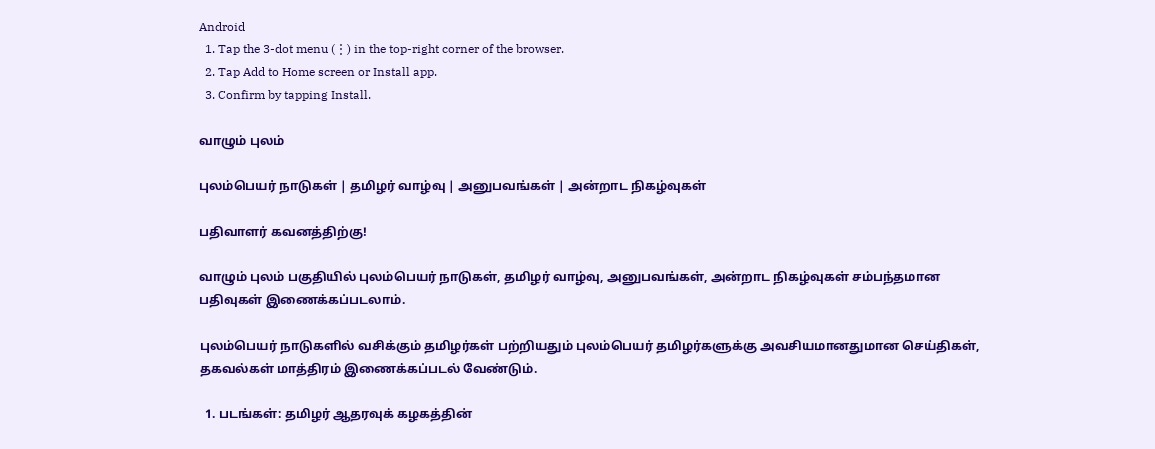Android
  1. Tap the 3-dot menu (⋮) in the top-right corner of the browser.
  2. Tap Add to Home screen or Install app.
  3. Confirm by tapping Install.

வாழும் புலம்

புலம்பெயர் நாடுகள் | தமிழர் வாழ்வு | அனுபவங்கள் | அன்றாட நிகழ்வுகள்

பதிவாளர் கவனத்திற்கு!

வாழும் புலம் பகுதியில் புலம்பெயர் நாடுகள், தமிழர் வாழ்வு, அனுபவங்கள், அன்றாட நிகழ்வுகள் சம்பந்தமான பதிவுகள் இணைக்கப்படலாம்.

புலம்பெயர் நாடுகளில் வசிக்கும் தமிழர்கள் பற்றியதும் புலம்பெயர் தமிழர்களுக்கு அவசியமானதுமான செய்திகள், தகவல்கள் மாத்திரம் இணைக்கப்படல் வேண்டும்.

  1. படங்கள்: தமிழர் ஆதரவுக் கழகத்தின்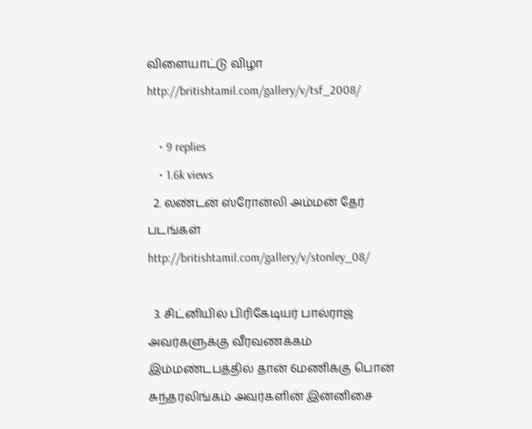விளையாட்டு விழா http://britishtamil.com/gallery/v/tsf_2008/

    • 9 replies
    • 1.6k views
  2. லண்டன் ஸ்ரோன்லி அம்மன் தேர் படங்கள் http://britishtamil.com/gallery/v/stonley_08/

  3. சிட்னியில் பிரிகேடியர் பால்ராஜ் அவர்களுக்கு வீரவணக்கம் இம்மண்டபத்தில் தான் 6மணிக்கு பொன் சுந்தரலிங்கம் அவர்களின் இன்னிசை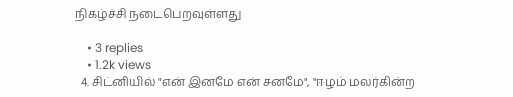நிகழ்ச்சி நடைபெறவுள்ளது

    • 3 replies
    • 1.2k views
  4. சிட்னியில் "என் இனமே என் சனமே", "ஈழம் மலர்கின்ற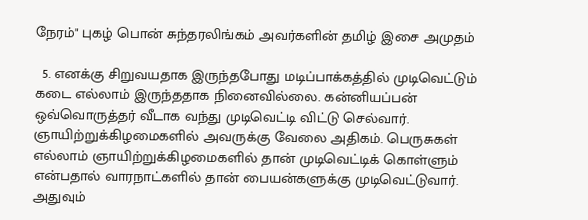நேரம்" புகழ் பொன் சுந்தரலிங்கம் அவர்களின் தமிழ் இசை அமுதம்

  5. எனக்கு சிறுவயதாக இருந்தபோது மடிப்பாக்கத்தில் முடிவெட்டும் கடை எல்லாம் இருந்ததாக நினைவில்லை. கன்னியப்பன் ஒவ்வொருத்தர் வீடாக வந்து முடிவெட்டி விட்டு செல்வார். ஞாயிற்றுக்கிழமைகளில் அவருக்கு வேலை அதிகம். பெருசுகள் எல்லாம் ஞாயிற்றுக்கிழமைகளில் தான் முடிவெட்டிக் கொள்ளும் என்பதால் வாரநாட்களில் தான் பையன்களுக்கு முடிவெட்டுவார். அதுவும்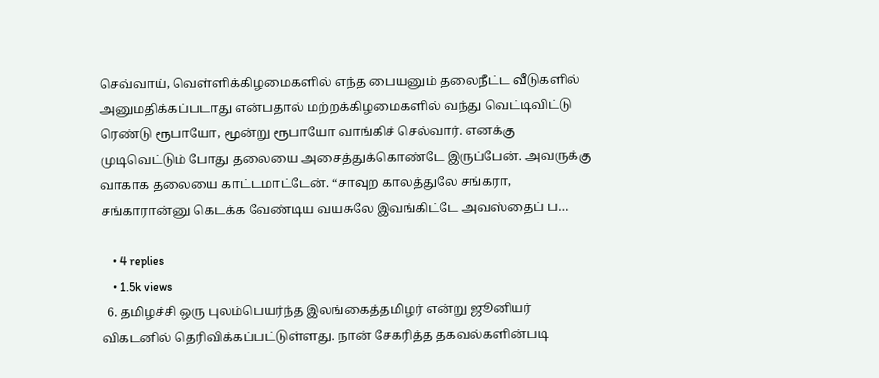செவ்வாய், வெள்ளிக்கிழமைகளில் எந்த பையனும் தலைநீட்ட வீடுகளில் அனுமதிக்கப்படாது என்பதால் மற்றக்கிழமைகளில் வந்து வெட்டிவிட்டு ரெண்டு ரூபாயோ, மூன்று ரூபாயோ வாங்கிச் செல்வார். எனக்கு முடிவெட்டும் போது தலையை அசைத்துக்கொண்டே இருப்பேன். அவருக்கு வாகாக தலையை காட்டமாட்டேன். “சாவுற காலத்துலே சங்கரா, சங்காரான்னு கெடக்க வேண்டிய வயசுலே இவங்கிட்டே அவஸ்தைப் ப…

    • 4 replies
    • 1.5k views
  6. தமிழச்சி ஒரு புலம்பெயர்ந்த இலங்கைத்தமிழர் என்று ஜூனியர் விகடனில் தெரிவிக்கப்பட்டுள்ளது. நான் சேகரித்த தகவல்களின்படி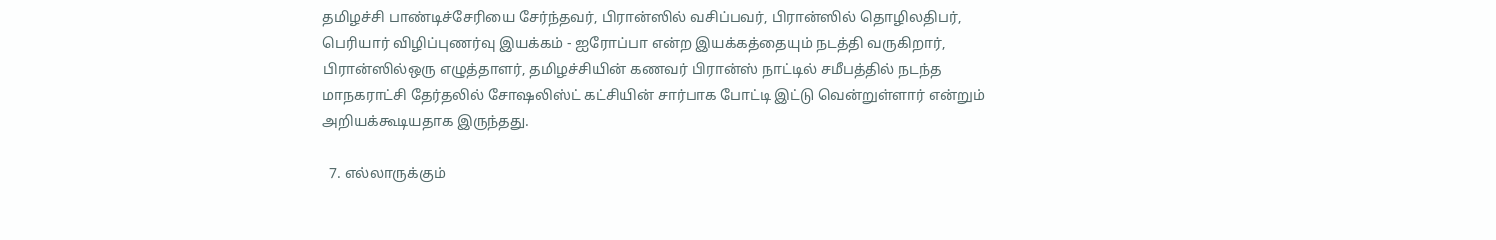தமிழச்சி பாண்டிச்சேரியை சேர்ந்தவர், பிரான்ஸில் வசிப்பவர், பிரான்ஸில் தொழிலதிபர், பெரியார் விழிப்புணர்வு இயக்கம் - ஐரோப்பா என்ற இயக்கத்தையும் நடத்தி வருகிறார், பிரான்ஸில்ஒரு எழுத்தாளர், தமிழச்சியின் கணவர் பிரான்ஸ் நாட்டில் சமீபத்தில் நடந்த மாநகராட்சி தேர்தலில் சோஷலிஸ்ட் கட்சியின் சார்பாக போட்டி இட்டு வென்றுள்ளார் என்றும் அறியக்கூடியதாக இருந்தது.

  7. எல்லாருக்கும்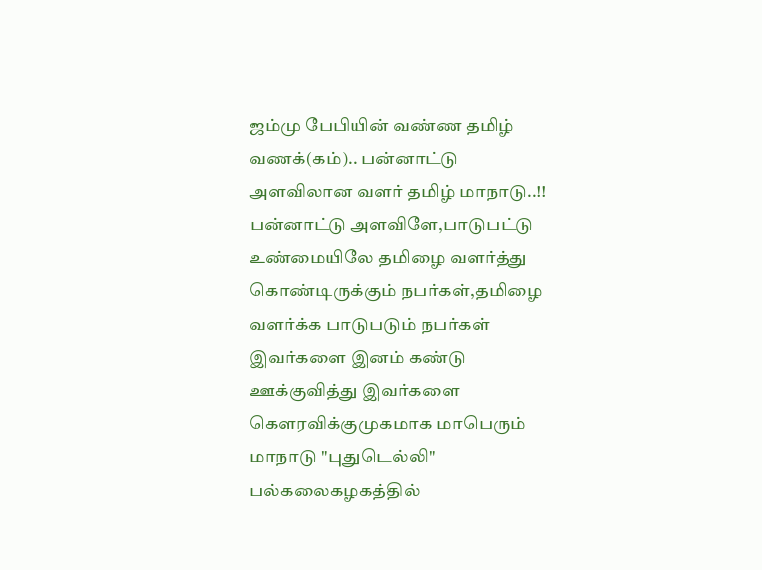ஜம்மு பேபியின் வண்ண தமிழ் வணக்(கம்).. பன்னாட்டு அளவிலான வளர் தமிழ் மாநாடு..!! பன்னாட்டு அளவிளே,பாடுபட்டு உண்மையிலே தமிழை வளர்த்து கொண்டிருக்கும் நபர்கள்,தமிழை வளர்க்க பாடுபடும் நபர்கள் இவர்களை இனம் கண்டு ஊக்குவித்து இவர்களை கெளரவிக்குமுகமாக மாபெரும் மாநாடு "புதுடெல்லி" பல்கலைகழகத்தில்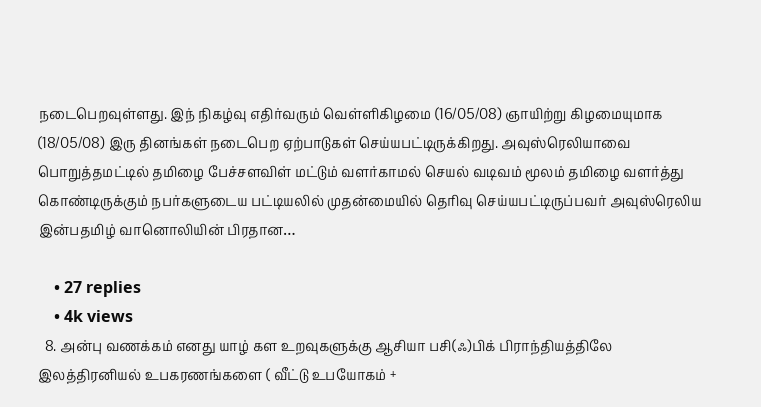நடைபெறவுள்ளது. இந் நிகழ்வு எதிர்வரும் வெள்ளிகிழமை (16/05/08) ஞாயிற்று கிழமையுமாக (18/05/08) இரு தினங்கள் நடைபெற ஏற்பாடுகள் செய்யபட்டிருக்கிறது. அவுஸ்ரெலியாவை பொறுத்தமட்டில் தமிழை பேச்சளவிள் மட்டும் வளர்காமல் செயல் வடிவம் மூலம் தமிழை வளர்த்து கொண்டிருக்கும் நபர்களுடைய பட்டியலில் முதன்மையில் தெரிவு செய்யபட்டிருப்பவர் அவுஸ்ரெலிய இன்பதமிழ் வானொலியின் பிரதான…

    • 27 replies
    • 4k views
  8. அன்பு வணக்கம் எனது யாழ் கள உறவுகளுக்கு ஆசியா பசி(ஃ)பிக் பிராந்தியத்திலே இலத்திரனியல் உபகரணங்களை ( வீட்டு உபயோகம் +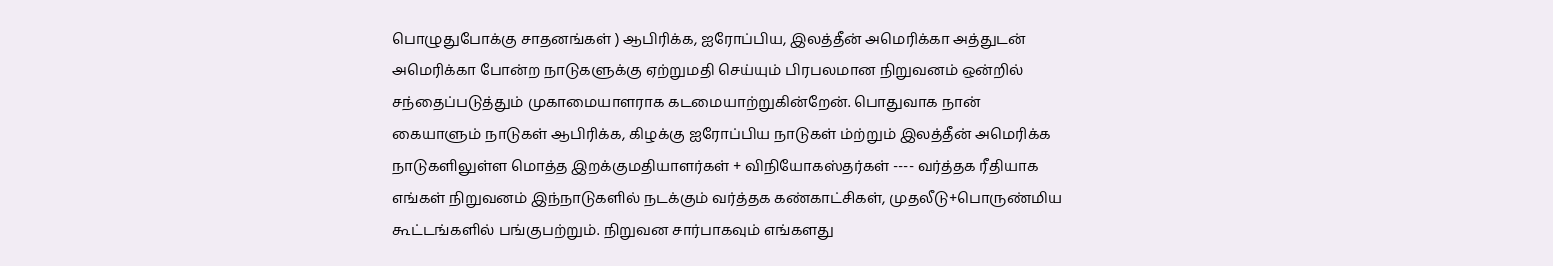பொழுதுபோக்கு சாதனங்கள் ) ஆபிரிக்க, ஐரோப்பிய, இலத்தீன் அமெரிக்கா அத்துடன் அமெரிக்கா போன்ற நாடுகளுக்கு ஏற்றுமதி செய்யும் பிரபலமான நிறுவனம் ஒன்றில் சந்தைப்படுத்தும் முகாமையாளராக கடமையாற்றுகின்றேன். பொதுவாக நான் கையாளும் நாடுகள் ஆபிரிக்க, கிழக்கு ஐரோப்பிய நாடுகள் ம்ற்றும் இலத்தீன் அமெரிக்க நாடுகளிலுள்ள மொத்த இறக்குமதியாளர்கள் + விநியோகஸ்தர்கள் ---- வர்த்தக ரீதியாக எங்கள் நிறுவனம் இந்நாடுகளில் நடக்கும் வர்த்தக கண்காட்சிகள், முதலீடு+பொருண்மிய கூட்டங்களில் பங்குபற்றும். நிறுவன சார்பாகவும் எங்களது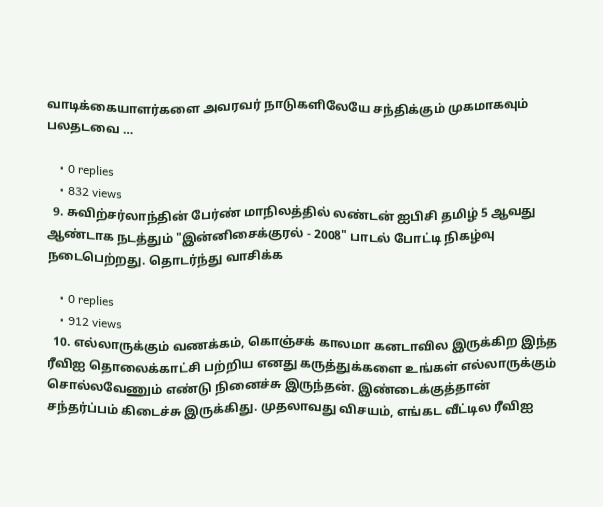வாடிக்கையாளர்களை அவரவர் நாடுகளிலேயே சந்திக்கும் முகமாகவும் பலதடவை …

    • 0 replies
    • 832 views
  9. சுவிற்சர்லாந்தின் பேர்ண் மாநிலத்தில் லண்டன் ஐபிசி தமிழ் 5 ஆவது ஆண்டாக நடத்தும் "இன்னிசைக்குரல் - 2008" பாடல் போட்டி நிகழ்வு நடைபெற்றது. தொடர்ந்து வாசிக்க

    • 0 replies
    • 912 views
  10. எல்லாருக்கும் வணக்கம், கொஞ்சக் காலமா கனடாவில இருக்கிற இந்த ரீவிஐ தொலைக்காட்சி பற்றிய எனது கருத்துக்களை உங்கள் எல்லாருக்கும் சொல்லவேணும் எண்டு நினைச்சு இருந்தன். இண்டைக்குத்தான் சந்தர்ப்பம் கிடைச்சு இருக்கிது. முதலாவது விசயம், எங்கட வீட்டில ரீவிஐ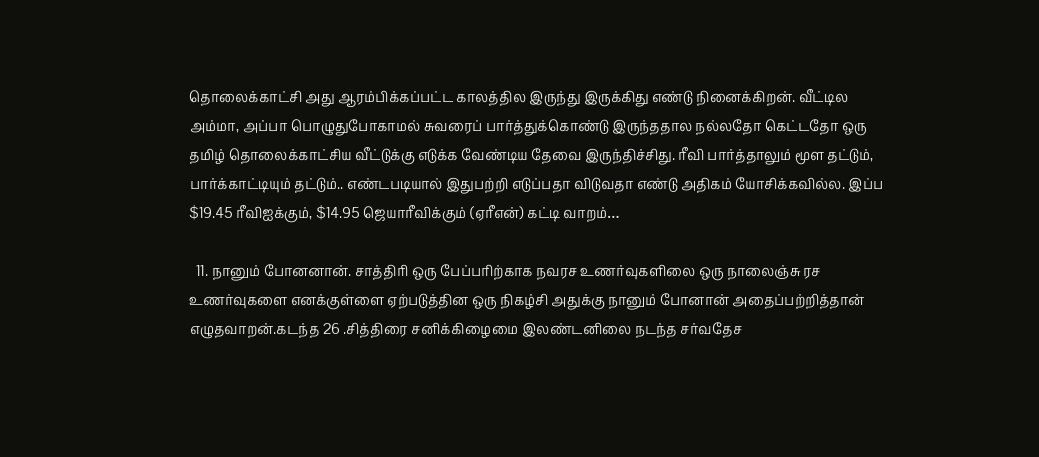தொலைக்காட்சி அது ஆரம்பிக்கப்பட்ட காலத்தில இருந்து இருக்கிது எண்டு நினைக்கிறன். வீட்டில அம்மா, அப்பா பொழுதுபோகாமல் சுவரைப் பார்த்துக்கொண்டு இருந்ததால நல்லதோ கெட்டதோ ஒரு தமிழ் தொலைக்காட்சிய வீட்டுக்கு எடுக்க வேண்டிய தேவை இருந்திச்சிது. ரீவி பார்த்தாலும் மூள தட்டும், பார்க்காட்டியும் தட்டும்.. எண்டபடியால் இதுபற்றி எடுப்பதா விடுவதா எண்டு அதிகம் யோசிக்கவில்ல. இப்ப $19.45 ரீவிஐக்கும், $14.95 ஜெயாரீவிக்கும் (ஏரீஎன்) கட்டி வாறம்…

  11. நானும் போனனான். சாத்திரி ஒரு பேப்பரிற்காக நவரச உணர்வுகளிலை ஒரு நாலைஞ்சு ரச உணர்வுகளை எனக்குள்ளை ஏற்படுத்தின ஒரு நிகழ்சி அதுக்கு நானும் போனான் அதைப்பற்றித்தான் எழுதவாறன்.கடந்த 26 .சித்திரை சனிக்கிழைமை இலண்டனிலை நடந்த சர்வதேச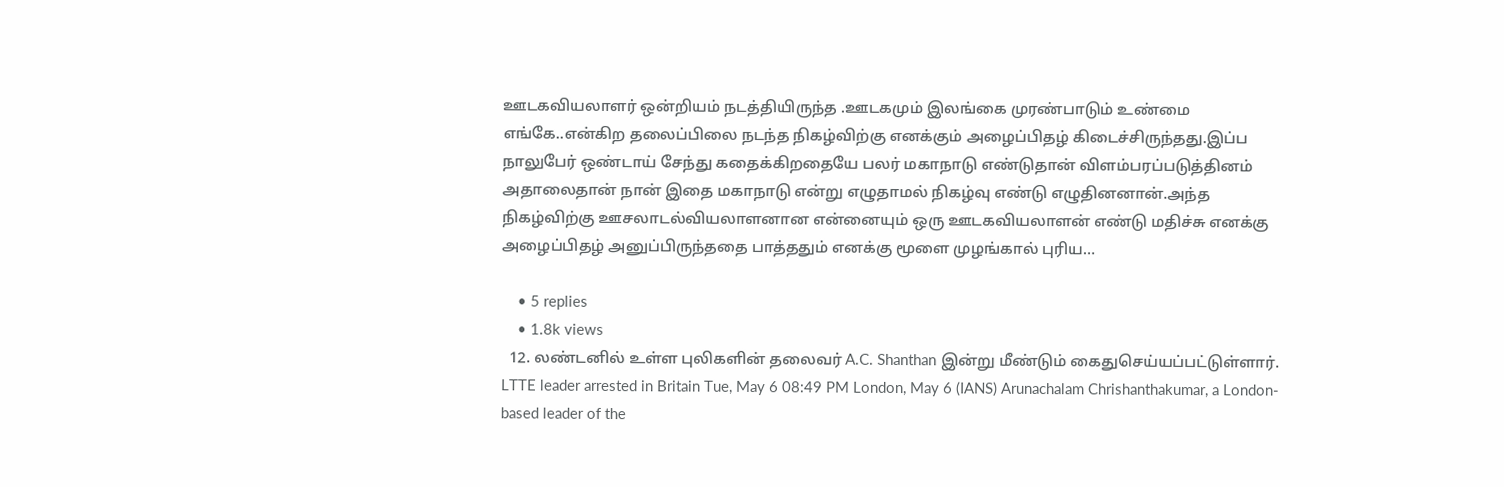ஊடகவியலாளர் ஒன்றியம் நடத்தியிருந்த .ஊடகமும் இலங்கை முரண்பாடும் உண்மை எங்கே..என்கிற தலைப்பிலை நடந்த நிகழ்விற்கு எனக்கும் அழைப்பிதழ் கிடைச்சிருந்தது.இப்ப நாலுபேர் ஒண்டாய் சேந்து கதைக்கிறதையே பலர் மகாநாடு எண்டுதான் விளம்பரப்படுத்தினம் அதாலைதான் நான் இதை மகாநாடு என்று எழுதாமல் நிகழ்வு எண்டு எழுதினனான்.அந்த நிகழ்விற்கு ஊசலாடல்வியலாளனான என்னையும் ஒரு ஊடகவியலாளன் எண்டு மதிச்சு எனக்கு அழைப்பிதழ் அனுப்பிருந்ததை பாத்ததும் எனக்கு மூளை முழங்கால் புரிய…

    • 5 replies
    • 1.8k views
  12. லண்டனில் உள்ள புலிகளின் தலைவர் A.C. Shanthan இன்று மீண்டும் கைதுசெய்யப்பட்டுள்ளார். LTTE leader arrested in Britain Tue, May 6 08:49 PM London, May 6 (IANS) Arunachalam Chrishanthakumar, a London-based leader of the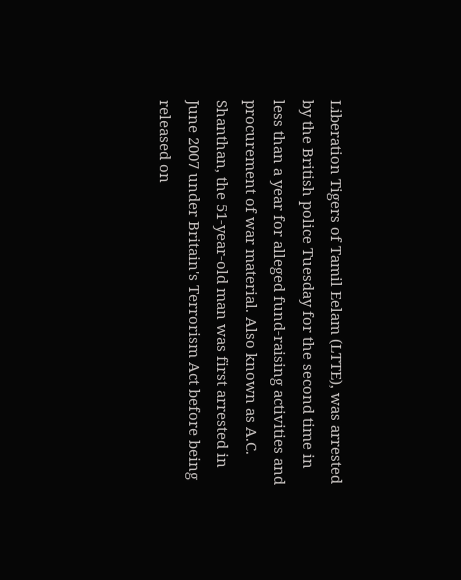Liberation Tigers of Tamil Eelam (LTTE), was arrested by the British police Tuesday for the second time in less than a year for alleged fund-raising activities and procurement of war material. Also known as A.C. Shanthan, the 51-year-old man was first arrested in June 2007 under Britain's Terrorism Act before being released on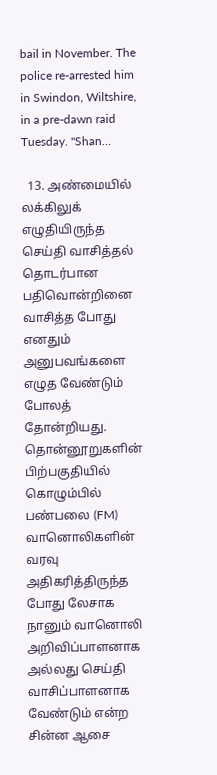bail in November. The police re-arrested him in Swindon, Wiltshire, in a pre-dawn raid Tuesday. "Shan…

  13. அண்மையில் லக்கிலுக் எழுதியிருந்த செய்தி வாசித்தல் தொடர்பான பதிவொன்றினை வாசித்த போது எனதும் அனுபவங்களை எழுத வேண்டும் போலத் தோன்றியது. தொன்னூறுகளின் பிற்பகுதியில் கொழும்பில் பண்பலை (FM) வானொலிகளின் வரவு அதிகரித்திருந்த போது லேசாக நானும் வானொலி அறிவிப்பாளனாக அல்லது செய்தி வாசிப்பாளனாக வேண்டும் என்ற சின்ன ஆசை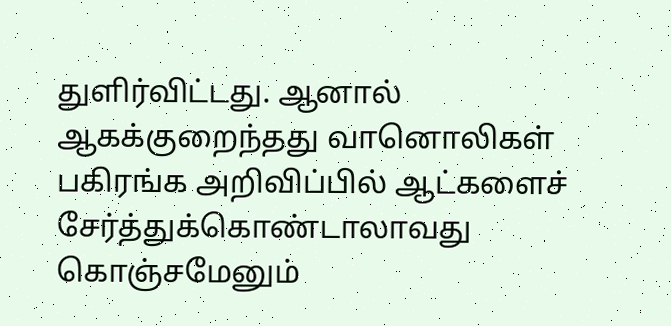துளிர்விட்டது. ஆனால் ஆகக்குறைந்தது வானொலிகள் பகிரங்க அறிவிப்பில் ஆட்களைச் சேர்த்துக்கொண்டாலாவது கொஞ்சமேனும்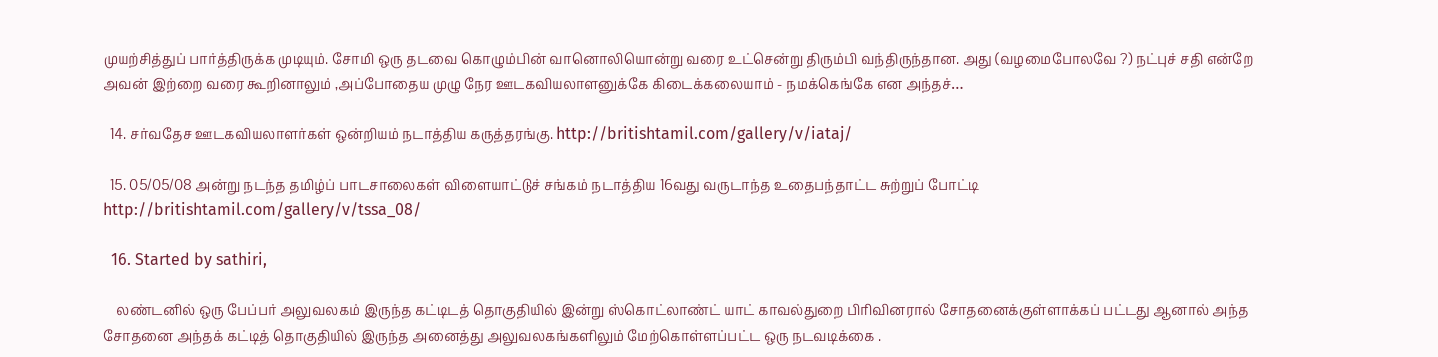முயற்சித்துப் பார்த்திருக்க முடியும். சோமி ஒரு தடவை கொழும்பின் வானொலியொன்று வரை உட்சென்று திரும்பி வந்திருந்தான. அது (வழமைபோலவே ?) நட்புச் சதி என்றே அவன் இற்றை வரை கூறினாலும் ,அப்போதைய முழு நேர ஊடகவியலாளனுக்கே கிடைக்கலையாம் - நமக்கெங்கே என அந்தச்…

  14. சர்வதேச ஊடகவியலாளர்கள் ஒன்றியம் நடாத்திய கருத்தரங்கு. http://britishtamil.com/gallery/v/iataj/

  15. 05/05/08 அன்று நடந்த தமிழ்ப் பாடசாலைகள் விளையாட்டுச் சங்கம் நடாத்திய 16வது வருடாந்த உதைபந்தாட்ட சுற்றுப் போட்டி http://britishtamil.com/gallery/v/tssa_08/

  16. Started by sathiri,

    லண்டனில் ஒரு பேப்பர் அலுவலகம் இருந்த கட்டிடத் தொகுதியில் இன்று ஸ்கொட்லாண்ட் யாட் காவல்துறை பிரிவினரால் சோதனைக்குள்ளாக்கப் பட்டது ஆனால் அந்த சோதனை அந்தக் கட்டித் தொகுதியில் இருந்த அனைத்து அலுவலகங்களிலும் மேற்கொள்ளப்பட்ட ஒரு நடவடிக்கை .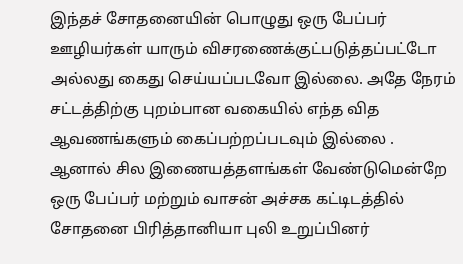இந்தச் சோதனையின் பொழுது ஒரு பேப்பர் ஊழியர்கள் யாரும் விசரணைக்குட்படுத்தப்பட்டோ அல்லது கைது செய்யப்படவோ இல்லை. அதே நேரம் சட்டத்திற்கு புறம்பான வகையில் எந்த வித ஆவணங்களும் கைப்பற்றப்படவும் இல்லை . ஆனால் சில இணையத்தளங்கள் வேண்டுமென்றே ஒரு பேப்பர் மற்றும் வாசன் அச்சக கட்டிடத்தில் சோதனை பிரித்தானியா புலி உறுப்பினர்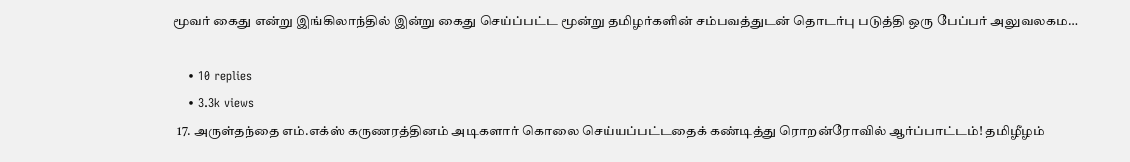மூவர் கைது என்று இங்கிலாந்தில் இன்று கைது செய்ப்பட்ட மூன்று தமிழர்களின் சம்பவத்துடன் தொடர்பு படுத்தி ஒரு பேப்பர் அலுவலகம…

    • 10 replies
    • 3.3k views
  17. அருள்தந்தை எம்.எக்ஸ் கருணரத்தினம் அடிகளார் கொலை செய்யப்பட்டதைக் கண்டித்து ரொறன்ரோவில் ஆர்ப்பாட்டம்! தமிழீழம்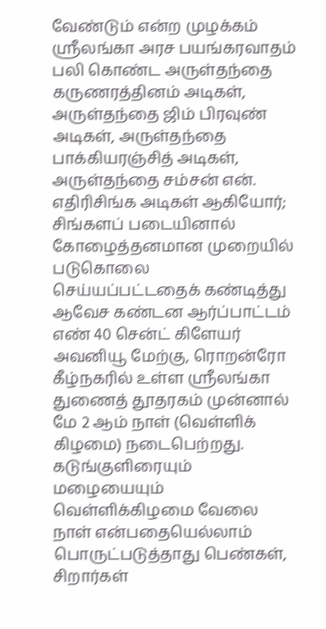வேண்டும் என்ற முழக்கம் ஸ்ரீலங்கா அரச பயங்கரவாதம் பலி கொண்ட அருள்தந்தை கருணரத்தினம் அடிகள், அருள்தந்தை ஜிம் பிரவுண் அடிகள், அருள்தந்தை பாக்கியரஞ்சித் அடிகள், அருள்தந்தை சம்சன் என். எதிரிசிங்க அடிகள் ஆகியோர்; சிங்களப் படையினால் கோழைத்தனமான முறையில் படுகொலை செய்யப்பட்டதைக் கண்டித்து ஆவேச கண்டன ஆர்ப்பாட்டம் எண் 40 சென்ட் கிளேயர் அவனியூ மேற்கு, ரொறன்ரோ கீழ்நகரில் உள்ள ஸ்ரீலங்கா துணைத் தூதரகம் முன்னால் மே 2 ஆம் நாள் (வெள்ளிக் கிழமை) நடைபெற்றது. கடுங்குளிரையும் மழையையும் வெள்ளிக்கிழமை வேலை நாள் என்பதையெல்லாம் பொருட்படுத்தாது பெண்கள், சிறார்கள்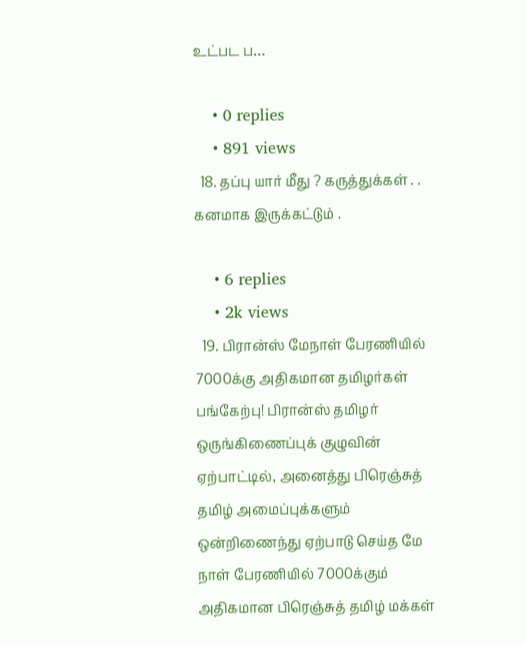உட்பட ப…

    • 0 replies
    • 891 views
  18. தப்பு யார் மீது ? கருத்துக்கள் . . கனமாக இருக்கட்டும் .

    • 6 replies
    • 2k views
  19. பிரான்ஸ் மேநாள் பேரணியில் 7000க்கு அதிகமான தமிழர்கள் பங்கேற்பு! பிரான்ஸ் தமிழர் ஒருங்கிணைப்புக் குழுவின் ஏற்பாட்டில், அனைத்து பிரெஞ்சுத் தமிழ் அமைப்புக்களும் ஒன்றிணைந்து ஏற்பாடு செய்த மே நாள் பேரணியில் 7000க்கும் அதிகமான பிரெஞ்சுத் தமிழ் மக்கள்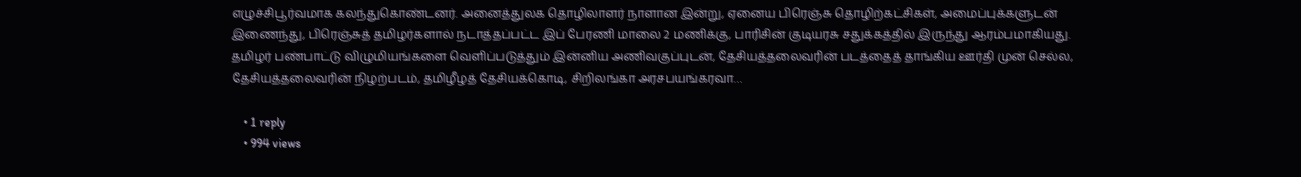எழுச்சிபூர்வமாக கலந்துகொண்டனர். அனைத்துலக தொழிலாளர் நாளான இன்று, ஏனைய பிரெஞ்சு தொழிற்கட்சிகள், அமைப்புக்களுடன் இணைந்து, பிரெஞ்சுத் தமிழர்களால் நடாத்தப்பட்ட இப் பேரணி மாலை 2 மணிக்கு, பாரிசின் குடியரசு சதுக்கத்தில் இருந்து ஆரம்பமாகியது. தமிழர் பண்பாட்டு விழுமியங்களை வெளிப்படுத்தும் இன்னிய அணிவகுப்புடன், தேசியத்தலைவரின் படத்தைத் தாங்கிய ஊர்தி முன் செல்ல, தேசியத்தலைவரின் நிழற்படம், தமிழீழத் தேசியக்கொடி, சிறிலங்கா அரசபயங்கரவா…

    • 1 reply
    • 994 views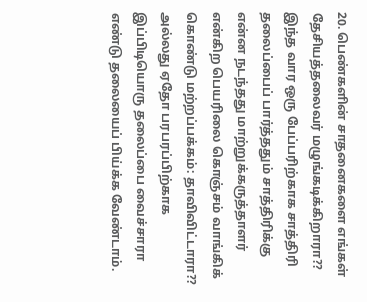20. பெண்களின் சாதனைகளை எங்கள் தேசியத்தலைவர் மழுங்கடிக்கிறாரா?? இந்த வார ஒரு பேப்பரிற்காக சாத்திரி தலைப்பைப் பார்த்ததும் சாத்திரிக்கு என்ன நடந்தது மாற்றுக்கருத்தாளர் என்கிற பெயரிலை கொஞ்சம் வாங்கிக் கொண்டு மற்றப்பக்கம்: தாவிவிட்டாரா?? அல்லது ஏதோ பரபரப்பிற்காக இப்பிடியொரு தலைப்பை வைச்சாரா எண்டு தலையைப் பிய்க்க வேண்டாம்.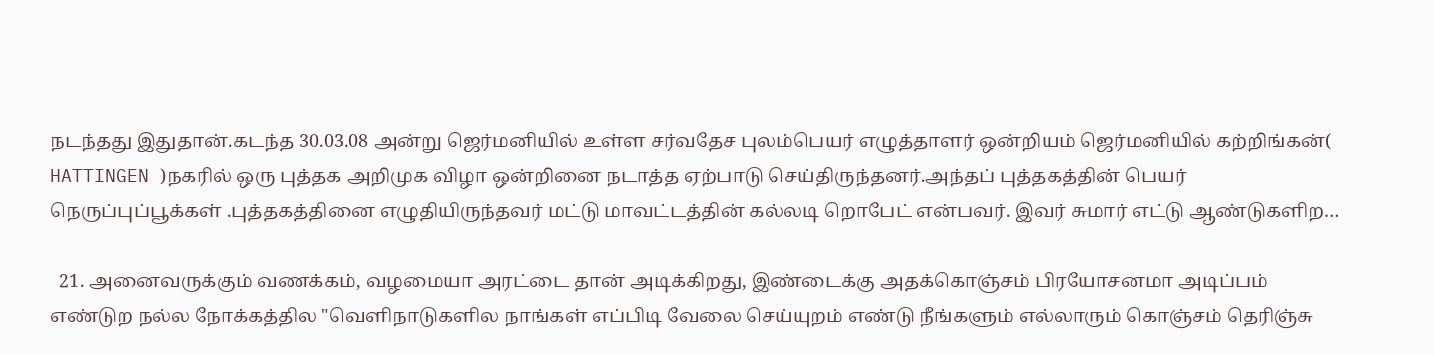நடந்தது இதுதான்.கடந்த 30.03.08 அன்று ஜெர்மனியில் உள்ள சர்வதேச புலம்பெயர் எழுத்தாளர் ஒன்றியம் ஜெர்மனியில் கற்றிங்கன்( HATTINGEN )நகரில் ஒரு புத்தக அறிமுக விழா ஒன்றினை நடாத்த ஏற்பாடு செய்திருந்தனர்.அந்தப் புத்தகத்தின் பெயர் நெருப்புப்பூக்கள் .புத்தகத்தினை எழுதியிருந்தவர் மட்டு மாவட்டத்தின் கல்லடி றொபேட் என்பவர். இவர் சுமார் எட்டு ஆண்டுகளிற…

  21. அனைவருக்கும் வணக்கம், வழமையா அரட்டை தான் அடிக்கிறது, இண்டைக்கு அதக்கொஞ்சம் பிரயோசனமா அடிப்பம் எண்டுற நல்ல நோக்கத்தில "வெளிநாடுகளில நாங்கள் எப்பிடி வேலை செய்யுறம் எண்டு நீங்களும் எல்லாரும் கொஞ்சம் தெரிஞ்சு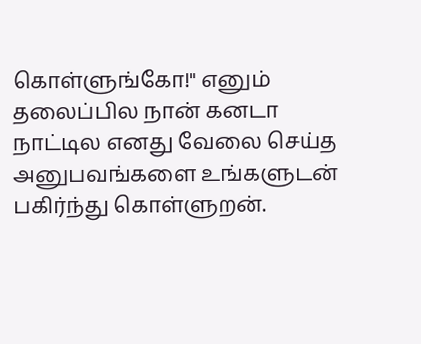கொள்ளுங்கோ!" எனும் தலைப்பில நான் கனடா நாட்டில எனது வேலை செய்த அனுபவங்களை உங்களுடன் பகிர்ந்து கொள்ளுறன்.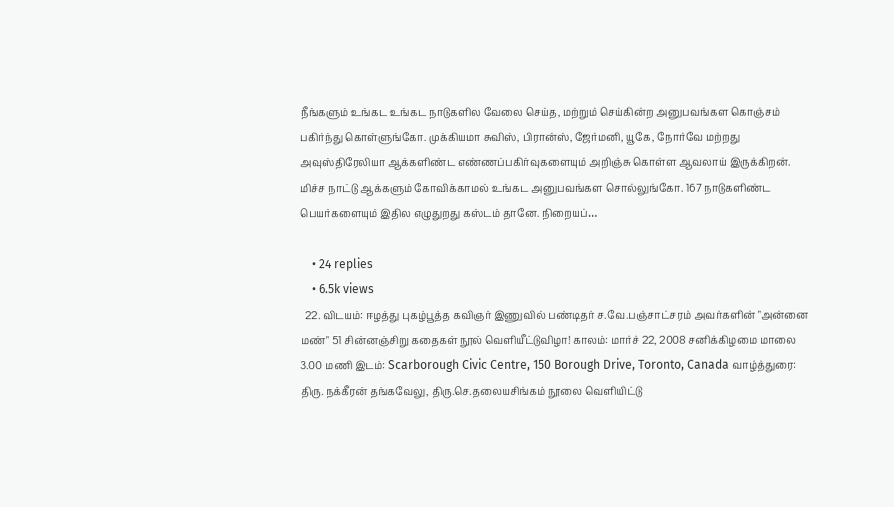நீங்களும் உங்கட உங்கட நாடுகளில வேலை செய்த, மற்றும் செய்கின்ற அனுபவங்கள கொஞ்சம் பகிர்ந்து கொள்ளுங்கோ. முக்கியமா சுவிஸ், பிரான்ஸ், ஜேர்மனி, யூகே, நோர்வே மற்றது அவுஸ்திரேலியா ஆக்களிண்ட எண்ணப்பகிர்வுகளையும் அறிஞ்சு கொள்ள ஆவலாய் இருக்கிறன். மிச்ச நாட்டு ஆக்களும் கோவிக்காமல் உங்கட அனுபவங்கள சொல்லுங்கோ. 167 நாடுகளிண்ட பெயர்களையும் இதில எழுதுறது கஸ்டம் தானே. நிறையப்…

    • 24 replies
    • 6.5k views
  22. விடயம்: ஈழத்து புகழ்பூத்த கவிஞர் இணுவில் பண்டிதர் ச.வே.பஞ்சாட்சரம் அவர்களின் "அன்னை மண்" 51 சின்னஞ்சிறு கதைகள் நூல் வெளியீட்டுவிழா! காலம்: மார்ச் 22, 2008 சனிக்கிழமை மாலை 3.00 மணி இடம்: Scarborough Civic Centre, 150 Borough Drive, Toronto, Canada வாழ்த்துரை: திரு. நக்கீரன் தங்கவேலு, திரு.செ.தலையசிங்கம் நூலை வெளியிட்டு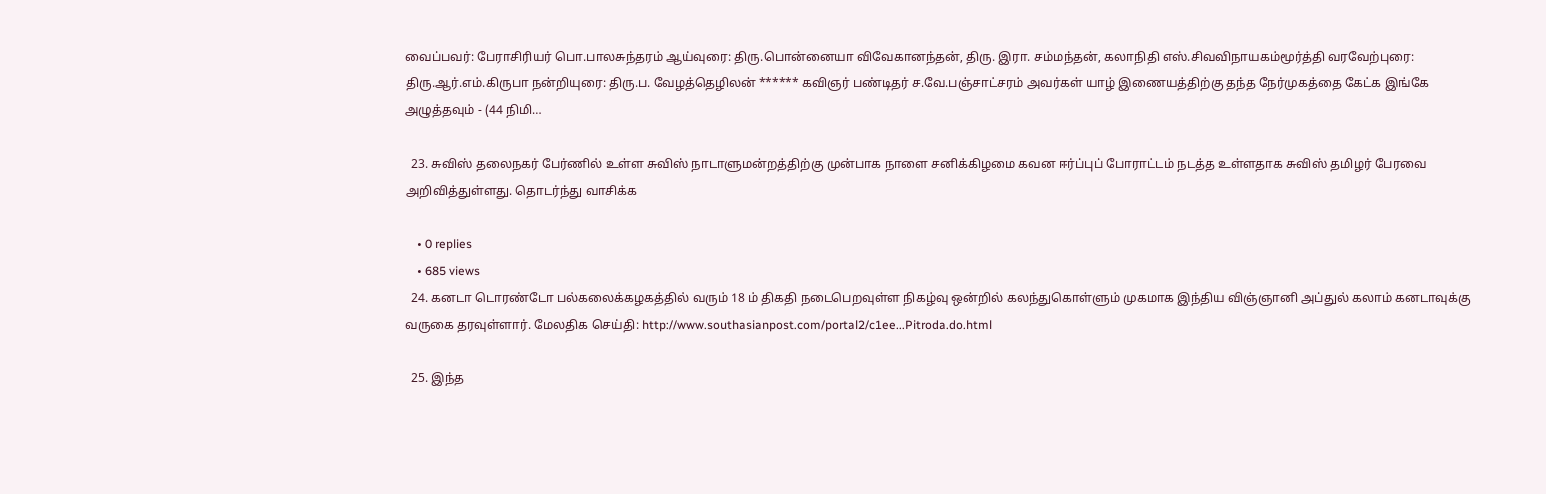வைப்பவர்: பேராசிரியர் பொ.பாலசுந்தரம் ஆய்வுரை: திரு.பொன்னையா விவேகானந்தன், திரு. இரா. சம்மந்தன், கலாநிதி எஸ்.சிவவிநாயகம்மூர்த்தி வரவேற்புரை: திரு.ஆர்.எம்.கிருபா நன்றியுரை: திரு.ப. வேழத்தெழிலன் ****** கவிஞர் பண்டிதர் ச.வே.பஞ்சாட்சரம் அவர்கள் யாழ் இணையத்திற்கு தந்த நேர்முகத்தை கேட்க இங்கே அழுத்தவும் - (44 நிமி…

  23. சுவிஸ் தலைநகர் பேர்ணில் உள்ள சுவிஸ் நாடாளுமன்றத்திற்கு முன்பாக நாளை சனிக்கிழமை கவன ஈர்ப்புப் போராட்டம் நடத்த உள்ளதாக சுவிஸ் தமிழர் பேரவை அறிவித்துள்ளது. தொடர்ந்து வாசிக்க

    • 0 replies
    • 685 views
  24. கனடா டொரண்டோ பல்கலைக்கழகத்தில் வரும் 18 ம் திகதி நடைபெறவுள்ள நிகழ்வு ஒன்றில் கலந்துகொள்ளும் முகமாக இந்திய விஞ்ஞானி அப்துல் கலாம் கனடாவுக்கு வருகை தரவுள்ளார். மேலதிக செய்தி: http://www.southasianpost.com/portal2/c1ee...Pitroda.do.html

  25. இந்த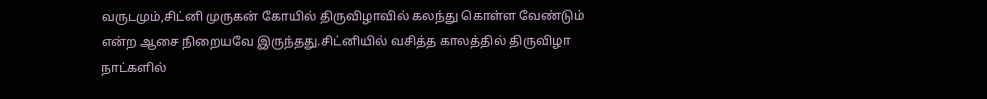வருடமும்,சிட்னி முருகன் கோயில் திருவிழாவில் கலந்து கொள்ள வேண்டும் என்ற ஆசை நிறையவே இருந்தது.சிட்னியில் வசித்த காலத்தில் திருவிழா நாட்களில்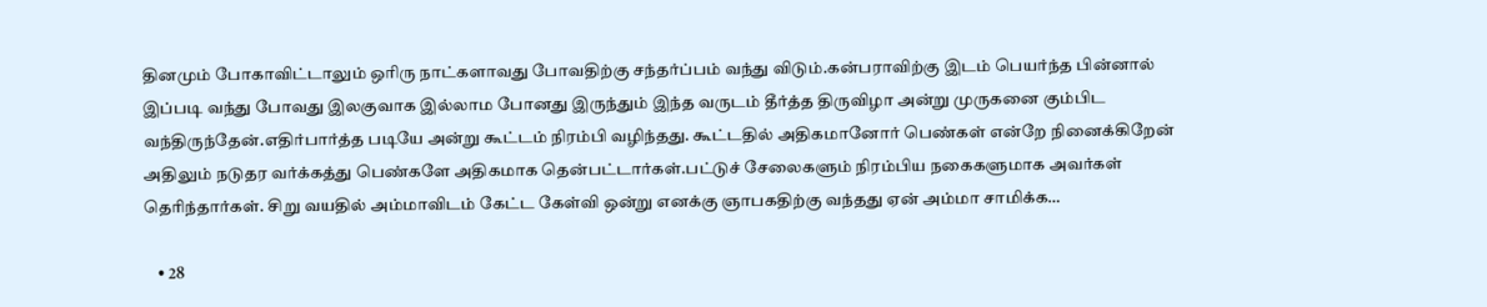தினமும் போகாவிட்டாலும் ஒரிரு நாட்களாவது போவதிற்கு சந்தர்ப்பம் வந்து விடும்.கன்பராவிற்கு இடம் பெயர்ந்த பின்னால் இப்படி வந்து போவது இலகுவாக இல்லாம போனது இருந்தும் இந்த வருடம் தீர்த்த திருவிழா அன்று முருகனை கும்பிட வந்திருந்தேன்.எதிர்பார்த்த படியே அன்று கூட்டம் நிரம்பி வழிந்தது. கூட்டதில் அதிகமானோர் பெண்கள் என்றே நினைக்கிறேன் அதிலும் நடுதர வர்க்கத்து பெண்களே அதிகமாக தென்பட்டார்கள்.பட்டுச் சேலைகளும் நிரம்பிய நகைகளுமாக அவர்கள் தெரிந்தார்கள். சிறு வயதில் அம்மாவிடம் கேட்ட கேள்வி ஒன்று எனக்கு ஞாபகதிற்கு வந்தது ஏன் அம்மா சாமிக்க…

    • 28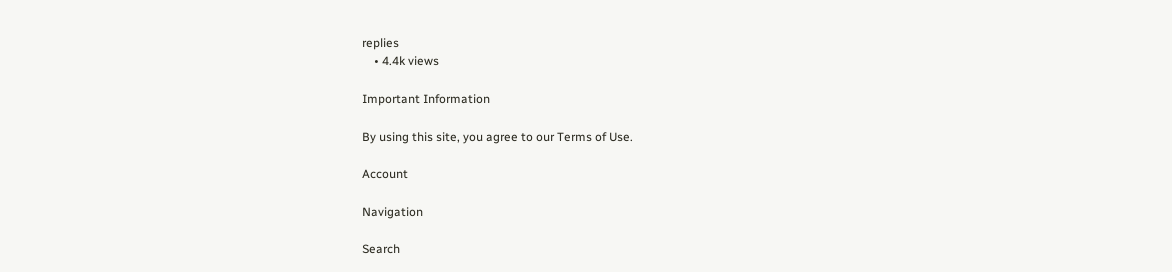replies
    • 4.4k views

Important Information

By using this site, you agree to our Terms of Use.

Account

Navigation

Search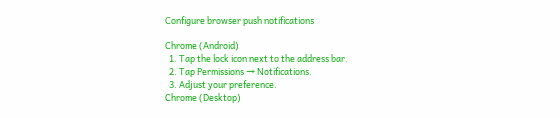Configure browser push notifications

Chrome (Android)
  1. Tap the lock icon next to the address bar.
  2. Tap Permissions → Notifications.
  3. Adjust your preference.
Chrome (Desktop)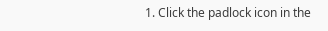1. Click the padlock icon in the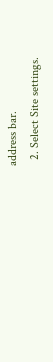address bar.
  2. Select Site settings.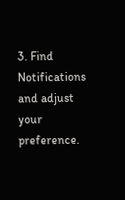3. Find Notifications and adjust your preference.